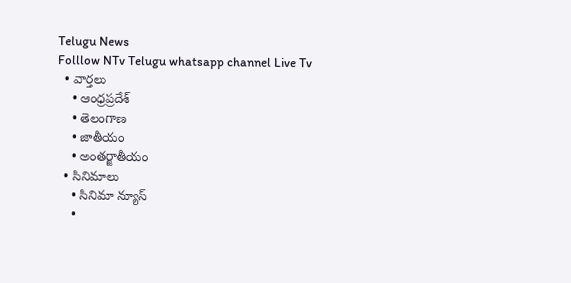Telugu News
Folllow NTv Telugu whatsapp channel Live Tv
  • వార్తలు
    • ఆంధ్రప్రదేశ్
    • తెలంగాణ
    • జాతీయం
    • అంతర్జాతీయం
  • సినిమాలు
    • సినిమా న్యూస్
    •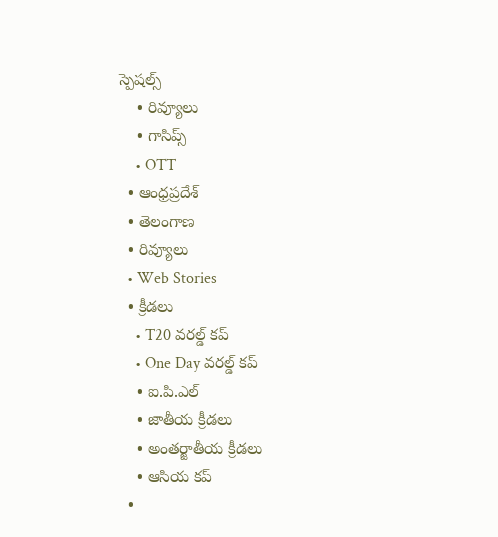స్పెషల్స్
    • రివ్యూలు
    • గాసిప్స్
    • OTT
  • ఆంధ్రప్రదేశ్
  • తెలంగాణ
  • రివ్యూలు
  • Web Stories
  • క్రీడలు
    • T20 వరల్డ్ కప్
    • One Day వరల్డ్ కప్
    • ఐ.పి.ఎల్
    • జాతీయ క్రీడలు
    • అంతర్జాతీయ క్రీడలు
    • ఆసియ కప్
  •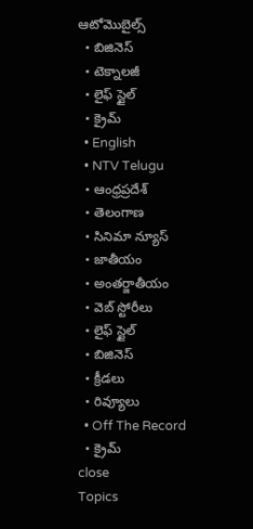ఆటోమొబైల్స్
  • బిజినెస్‌
  • టెక్నాలజీ
  • లైఫ్ స్టైల్
  • క్రైమ్
  • English
  • NTV Telugu
  • ఆంధ్రప్రదేశ్
  • తెలంగాణ
  • సినిమా న్యూస్
  • జాతీయం
  • అంతర్జాతీయం
  • వెబ్ స్టోరీలు
  • లైఫ్ స్టైల్
  • బిజినెస్‌
  • క్రీడలు
  • రివ్యూలు
  • Off The Record
  • క్రైమ్
close
Topics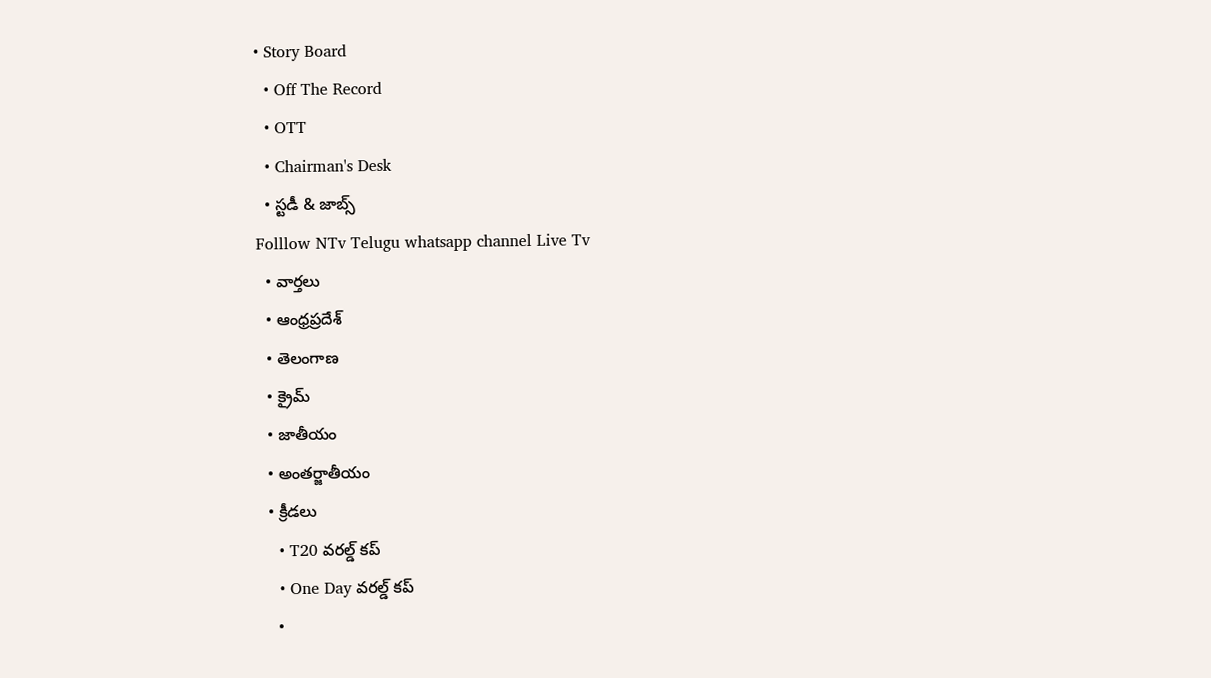• Story Board
  • Off The Record
  • OTT
  • Chairman's Desk
  • స్టడీ & జాబ్స్
Folllow NTv Telugu whatsapp channel Live Tv
  • వార్తలు
  • ఆంధ్రప్రదేశ్
  • తెలంగాణ
  • క్రైమ్
  • జాతీయం
  • అంతర్జాతీయం
  • క్రీడలు
    • T20 వరల్డ్ కప్
    • One Day వరల్డ్ కప్
    •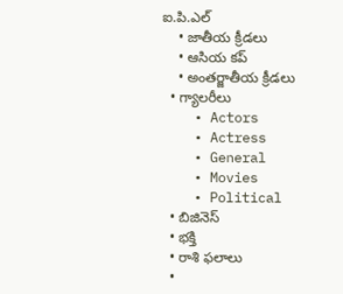ఐ.పి.ఎల్
    • జాతీయ క్రీడలు
    • ఆసియ కప్
    • అంతర్జాతీయ క్రీడలు
  • గ్యాలరీలు
    • Actors
    • Actress
    • General
    • Movies
    • Political
  • బిజినెస్‌
  • భక్తి
  • రాశి ఫలాలు
  •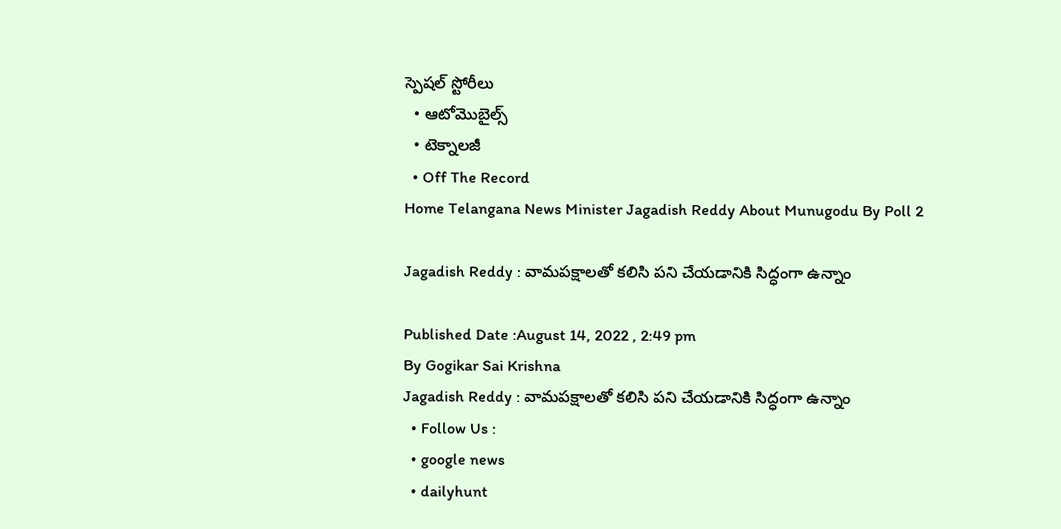స్పెషల్‌ స్టోరీలు
  • ఆటోమొబైల్స్
  • టెక్నాలజీ
  • Off The Record
Home Telangana News Minister Jagadish Reddy About Munugodu By Poll 2

Jagadish Reddy : వామపక్షాలతో కలిసి పని చేయడానికి సిద్ధంగా ఉన్నాం

Published Date :August 14, 2022 , 2:49 pm
By Gogikar Sai Krishna
Jagadish Reddy : వామపక్షాలతో కలిసి పని చేయడానికి సిద్ధంగా ఉన్నాం
  • Follow Us :
  • google news
  • dailyhunt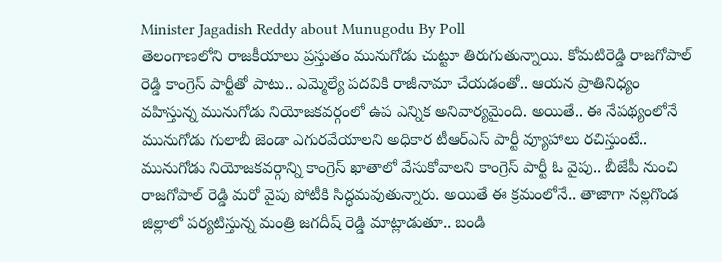Minister Jagadish Reddy about Munugodu By Poll
తెలంగాణలోని రాజకీయాలు ప్రస్తుతం మునుగోడు చుట్టూ తిరుగుతున్నాయి. కోమటిరెడ్డి రాజగోపాల్‌ రెడ్డి కాంగ్రెస్‌ పార్టీతో పాటు.. ఎమ్మెల్యే పదవికి రాజీనామా చేయడంతో.. ఆయన ప్రాతినిధ్యం వహిస్తున్న మునుగోడు నియోజకవర్గంలో ఉప ఎన్నిక అనివార్యమైంది. అయితే.. ఈ నేపథ్యంలోనే మునుగోడు గులాబీ జెండా ఎగురవేయాలని అధికార టీఆర్‌ఎస్‌ పార్టీ వ్యూహాలు రచిస్తుంటే.. మునుగోడు నియోజకవర్గాన్ని కాంగ్రెస్‌ ఖాతాలో వేసుకోవాలని కాంగ్రెస్‌ పార్టీ ఓ వైపు.. బీజేపీ నుంచి రాజగోపాల్ రెడ్డి మరో వైపు పోటీకి సిద్ధమవుతున్నారు. అయితే ఈ క్రమంలోనే.. తాజాగా నల్లగొండ జిల్లాలో పర్యటిస్తున్న మంత్రి జగదీష్‌ రెడ్డి మాట్లాడుతూ.. బండి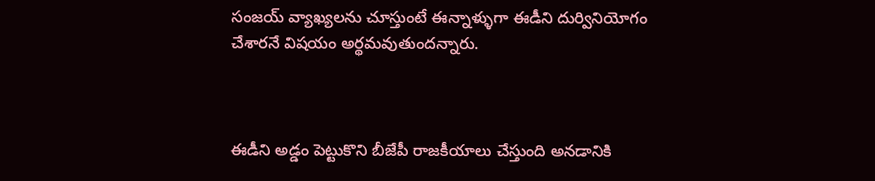సంజయ్ వ్యాఖ్యలను చూస్తుంటే ఈన్నాళ్ళుగా ఈడీని దుర్వినియోగం చేశారనే విషయం అర్థమవుతుందన్నారు.



ఈడీని అడ్డం పెట్టుకొని బీజేపీ రాజకీయాలు చేస్తుంది అనడానికి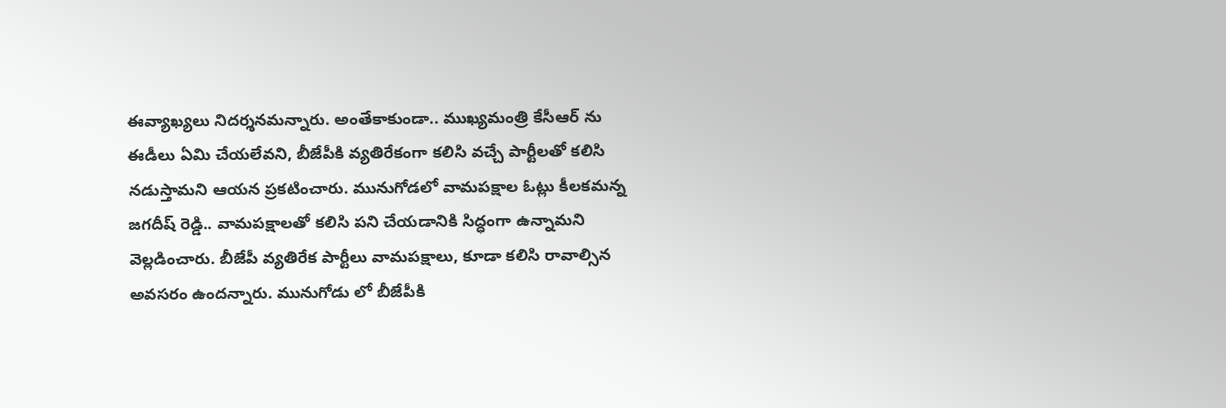ఈవ్యాఖ్యలు నిదర్శనమన్నారు. అంతేకాకుండా.. ముఖ్యమంత్రి కేసీఆర్ ను ఈడీలు ఏమి చేయలేవని, బీజేపీకి వ్యతిరేకంగా కలిసి వచ్చే పార్టీలతో కలిసి నడుస్తామని ఆయన ప్రకటించారు. మునుగోడలో వామపక్షాల ఓట్లు కీలకమన్న జగదీష్‌ రెడ్డి.. వామపక్షాలతో కలిసి పని చేయడానికి సిద్ధంగా ఉన్నామని వెల్లడించారు. బీజేపీ వ్యతిరేక పార్టీలు వామపక్షాలు, కూడా కలిసి రావాల్సిన అవసరం ఉందన్నారు. మునుగోడు లో బీజేపీకి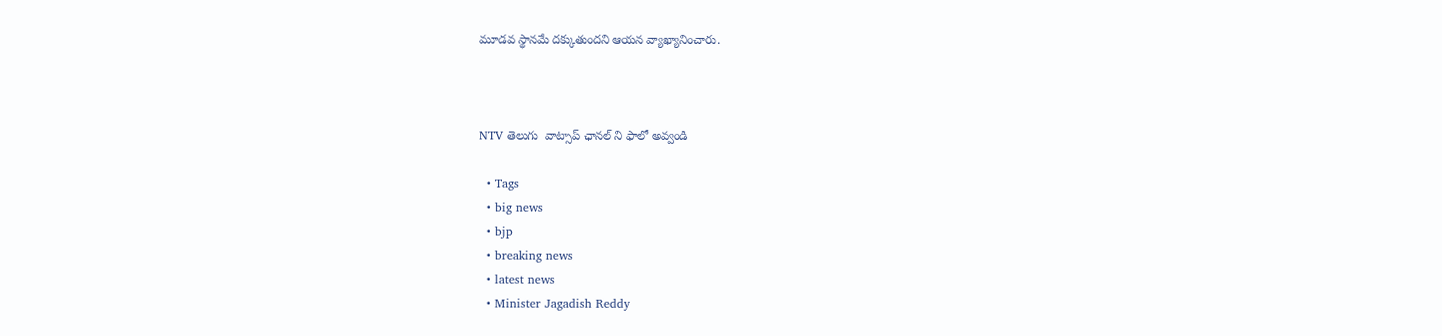మూడవ స్థానమే దక్కుతుందని ఆయన వ్యాఖ్యానించారు.



NTV తెలుగు  వాట్సాప్ ఛానల్ ని ఫాలో అవ్వండి

  • Tags
  • big news
  • bjp
  • breaking news
  • latest news
  • Minister Jagadish Reddy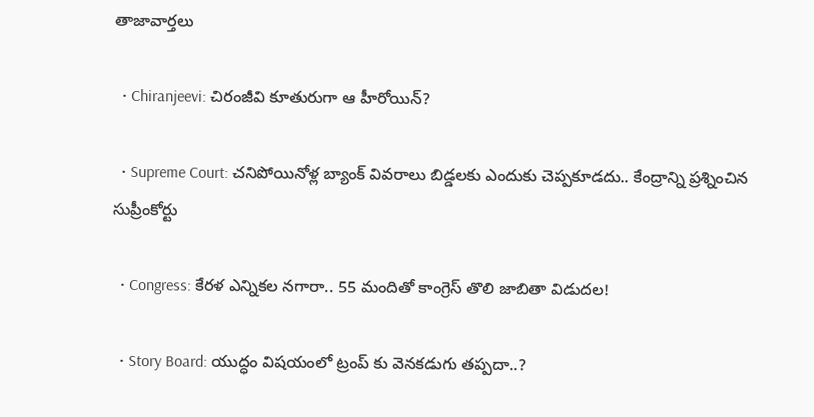తాజావార్తలు

  • Chiranjeevi: చిరంజీవి కూతురుగా ఆ హీరోయిన్‌?

  • Supreme Court: చనిపోయినోళ్ల బ్యాంక్ వివరాలు బిడ్డలకు ఎందుకు చెప్పకూడదు.. కేంద్రాన్ని ప్రశ్నించిన సుప్రీంకోర్టు

  • Congress: కేరళ ఎన్నికల నగారా.. 55 మందితో కాంగ్రెస్ తొలి జాబితా విడుదల!

  • Story Board: యుద్ధం విషయంలో ట్రంప్ కు వెనకడుగు తప్పదా..?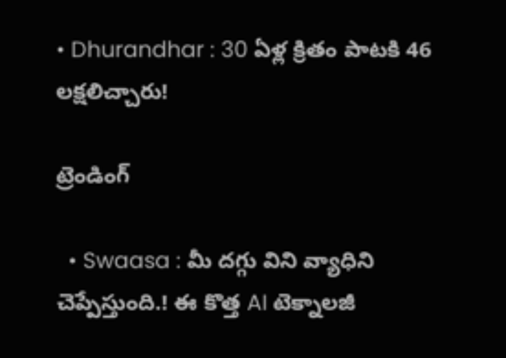• Dhurandhar : 30 ఏళ్ల క్రితం పాటకి 46 లక్షలిచ్చారు!

ట్రెండింగ్‌

  • Swaasa : మీ దగ్గు విని వ్యాధిని చెప్పేస్తుంది.! ఈ కొత్త AI టెక్నాలజీ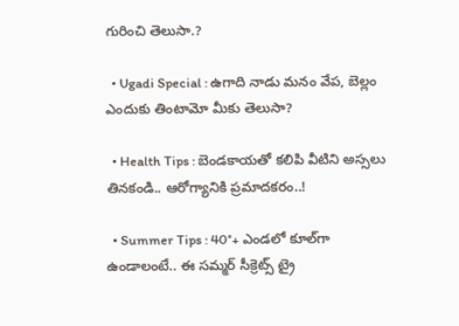గురించి తెలుసా.?

  • Ugadi Special : ఉగాది నాడు మనం వేప, బెల్లం ఎందుకు తింటామో మీకు తెలుసా?

  • Health Tips : బెండకాయతో కలిపి వీటిని అస్సలు తినకండి.. ఆరోగ్యానికి ప్రమాదకరం..!

  • Summer Tips : 40°+ ఎండలో కూల్‌గా ఉండాలంటే.. ఈ సమ్మర్ సీక్రెట్స్ ట్రై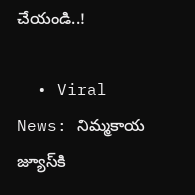చేయండి..!

  • Viral News: నిమ్మకాయ జ్యూస్‌కి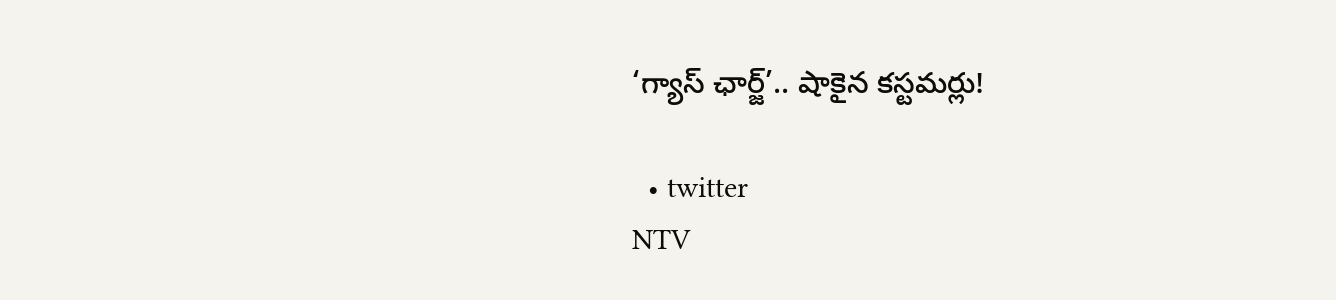‘గ్యాస్ ఛార్జ్‌’.. షాకైన కస్టమర్లు!

  • twitter
NTV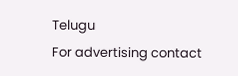Telugu
For advertising contact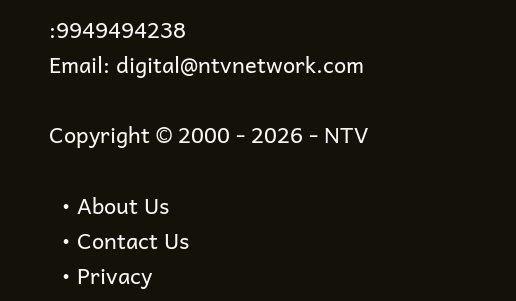:9949494238
Email: digital@ntvnetwork.com

Copyright © 2000 - 2026 - NTV

  • About Us
  • Contact Us
  • Privacy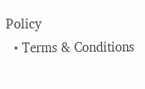Policy
  • Terms & Conditions